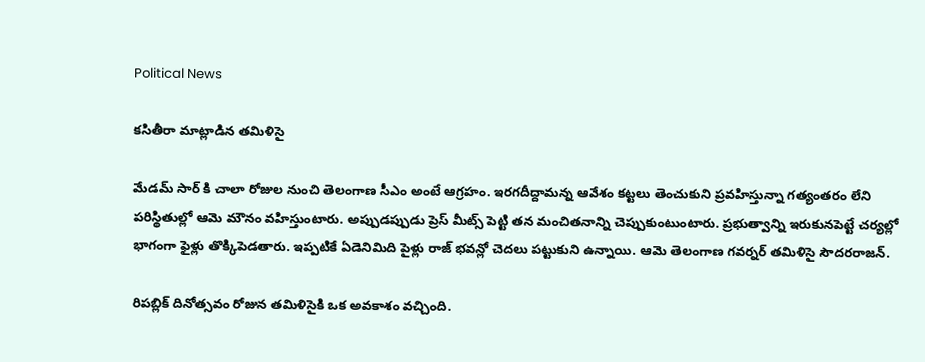Political News

కసితీరా మాట్లాడిన తమిళిసై

మేడమ్ సార్ కి చాలా రోజుల నుంచి తెలంగాణ సీఎం అంటే ఆగ్రహం. ఇరగదీద్దామన్న ఆవేశం కట్టలు తెంచుకుని ప్రవహిస్తున్నా గత్యంతరం లేని పరిస్థితుల్లో ఆమె మౌనం వహిస్తుంటారు. అప్పుడప్పుడు ప్రెస్ మీట్స్ పెట్టి తన మంచితనాన్ని చెప్పుకుంటుంటారు. ప్రభుత్వాన్ని ఇరుకునపెట్టే చర్యల్లో భాగంగా ఫైళ్లు తొక్కిపెడతారు. ఇప్పటికే ఏడెనిమిది పైళ్లు రాజ్ భవన్లో చెదలు పట్టుకుని ఉన్నాయి. ఆమె తెలంగాణ గవర్నర్ తమిళిసై సౌదరరాజన్.

రిపబ్లిక్ దినోత్సవం రోజున తమిళిసైకి ఒక అవకాశం వచ్చింది.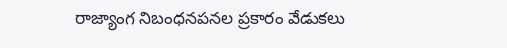రాజ్యాంగ నిబంధనపనల ప్రకారం వేడుకలు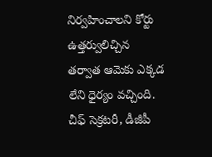నిర్వహించాలని కోర్టు ఉత్తర్వులిచ్చిన తర్వాత ఆమెకు ఎక్కడ లేని ధైర్యం వచ్చింది. చీఫ్ సెక్రటరీ, డీజీపీ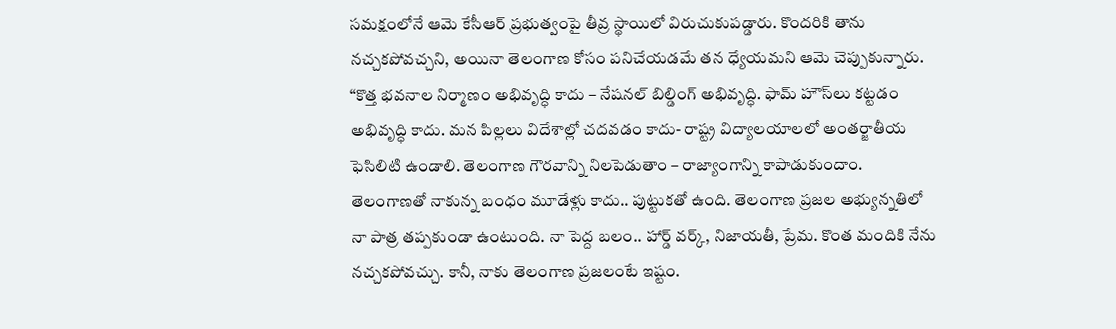సమక్షంలోనే ఆమె కేసీఆర్ ప్రభుత్వంపై తీవ్ర స్థాయిలో విరుచుకుపడ్డారు. కొందరికి తాను నచ్చకపోవచ్చని, అయినా తెలంగాణ కోసం పనిచేయడమే తన ధ్యేయమని ఆమె చెప్పుకున్నారు. “కొత్త భవనాల నిర్మాణం అభివృద్ధి కాదు – నేషనల్ బిల్డింగ్ అభివృద్ధి. ఫామ్ హౌస్‌లు కట్టడం అభివృద్ధి కాదు. మన పిల్లలు విదేశాల్లో చదవడం కాదు- రాష్ట్ర విద్యాలయాలలో అంతర్జాతీయ ఫెసిలిటి ఉండాలి. తెలంగాణ గౌరవాన్ని నిలపెడుతాం – రాజ్యాంగాన్ని కాపాడుకుందాం. తెలంగాణతో నాకున్న బంధం మూడేళ్లు కాదు.. పుట్టుకతో ఉంది. తెలంగాణ ప్రజల అభ్యున్నతిలో నా పాత్ర తప్పకుండా ఉంటుంది. నా పెద్ద బలం.. హార్డ్ వర్క్, నిజాయతీ, ప్రేమ. కొంత మందికి నేను నచ్చకపోవచ్చు. కానీ, నాకు తెలంగాణ ప్రజలంటే ఇష్టం.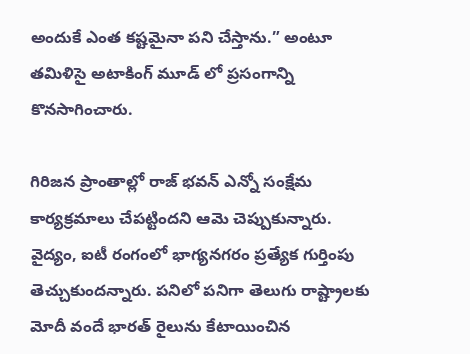అందుకే ఎంత కష్టమైనా పని చేస్తాను.” అంటూ తమిళిసై అటాకింగ్ మూడ్ లో ప్రసంగాన్ని కొనసాగించారు.

గిరిజన ప్రాంతాల్లో రాజ్ భవన్ ఎన్నో సంక్షేమ కార్యక్రమాలు చేపట్టిందని ఆమె చెప్పుకున్నారు. వైద్యం, ఐటీ రంగంలో భాగ్యనగరం ప్రత్యేక గుర్తింపు తెచ్చుకుందన్నారు. పనిలో పనిగా తెలుగు రాష్ట్రాలకు మోదీ వందే భారత్ రైలును కేటాయించిన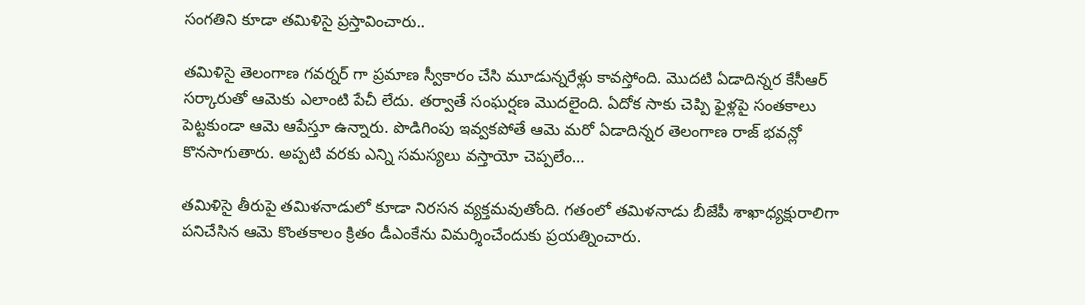సంగతిని కూడా తమిళిసై ప్రస్తావించారు..

తమిళిసై తెలంగాణ గవర్నర్ గా ప్రమాణ స్వీకారం చేసి మూడున్నరేళ్లు కావస్తోంది. మొదటి ఏడాదిన్నర కేసీఆర్ సర్కారుతో ఆమెకు ఎలాంటి పేచీ లేదు. తర్వాతే సంఘర్షణ మొదలైంది. ఏదోక సాకు చెప్పి ఫైళ్లపై సంతకాలు పెట్టకుండా ఆమె ఆపేస్తూ ఉన్నారు. పొడిగింపు ఇవ్వకపోతే ఆమె మరో ఏడాదిన్నర తెలంగాణ రాజ్ భవన్లో కొనసాగుతారు. అప్పటి వరకు ఎన్ని సమస్యలు వస్తాయో చెప్పలేం…

తమిళిసై తీరుపై తమిళనాడులో కూడా నిరసన వ్యక్తమవుతోంది. గతంలో తమిళనాడు బీజేపీ శాఖాధ్యక్షురాలిగా పనిచేసిన ఆమె కొంతకాలం క్రితం డీఎంకేను విమర్శించేందుకు ప్రయత్నించారు.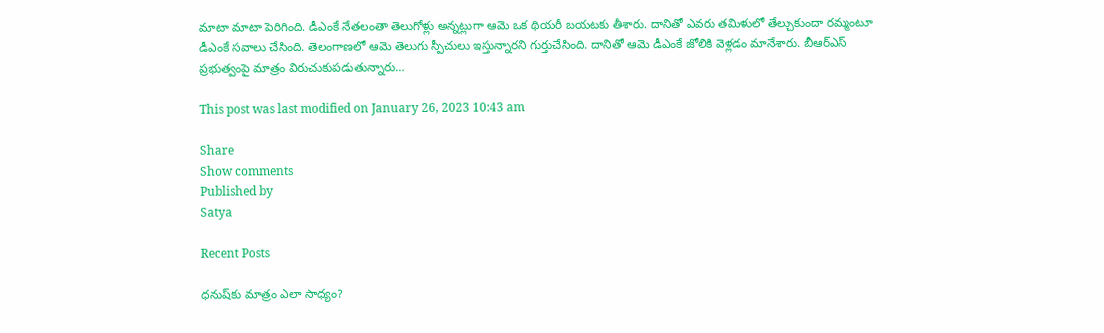మాటా మాటా పెరిగింది. డీఎంకే నేతలంతా తెలుగోళ్లు అన్నట్లుగా ఆమె ఒక థియరీ బయటకు తీశారు. దానితో ఎవరు తమిళులో తేల్చుకుందా రమ్మంటూ డీఎంకే సవాలు చేసింది. తెలంగాణలో ఆమె తెలుగు స్పీచులు ఇస్తున్నారని గుర్తుచేసింది. దానితో ఆమె డీఎంకే జోలికి వెళ్లడం మానేశారు. బీఆర్ఎస్ ప్రభుత్వంపై మాత్రం విరుచుకుపడుతున్నారు…

This post was last modified on January 26, 2023 10:43 am

Share
Show comments
Published by
Satya

Recent Posts

ధనుష్‌కు మాత్రం ఎలా సాధ్యం?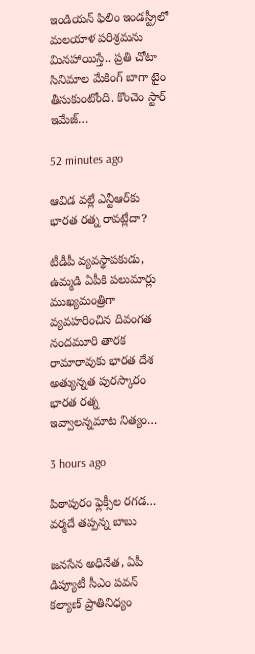ఇండియన్ ఫిలిం ఇండస్ట్రీలో మలయాళ పరిశ్రమను మినహాయిస్తే.. ప్రతి చోటా సినిమాల మేకింగ్ బాగా టైం తీసుకుంటోంది. కొంచెం స్టార్ ఇమేజ్…

52 minutes ago

ఆవిడ వల్లే ఎన్టీఆర్‌కు భారత రత్న రావట్లేదా?

టీడీపీ వ్యవస్థాపకుడు, ఉమ్మడి ఏపీకి పలుమార్లు ముఖ్యమంత్రిగా వ్యవహరించిన దివంగత నందమూరి తారక రామారావుకు భారత దేశ అత్యున్నత పురస్కారం భారత రత్న ఇవ్వాలన్నమాట నిత్యం…

3 hours ago

పిఠాపురం ఫ్లెక్సీల రగడ… వర్మదే తప్పన్న బాబు

జనసేన అధినేత, ఏపీ డిప్యూటీ సీఎం పవన్ కల్యాణ్ ప్రాతినిధ్యం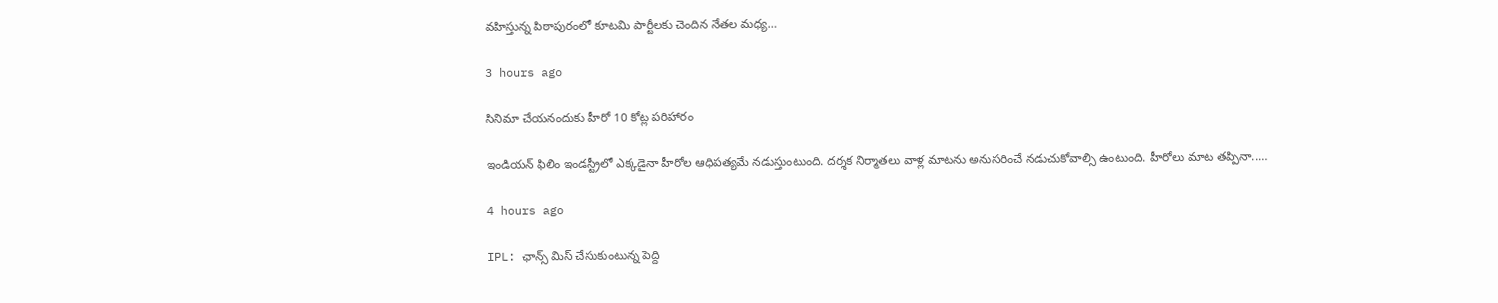వహిస్తున్న పిఠాపురంలో కూటమి పార్టీలకు చెందిన నేతల మధ్య…

3 hours ago

సినిమా చేయనందుకు హీరో 10 కోట్ల పరిహారం

ఇండియన్ ఫిలిం ఇండస్ట్రీలో ఎక్కడైనా హీరోల ఆధిపత్యమే నడుస్తుంటుంది. దర్శక నిర్మాతలు వాళ్ల మాటను అనుసరించే నడుచుకోవాల్సి ఉంటుంది. హీరోలు మాట తప్పినా..…

4 hours ago

IPL: ఛాన్స్ మిస్ చేసుకుంటున్న పెద్ది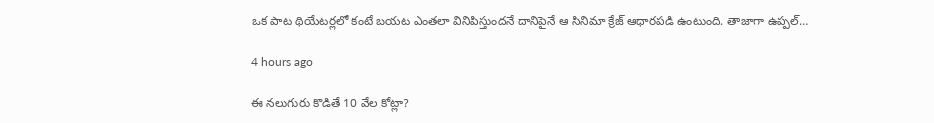ఒక పాట థియేటర్లలో కంటే బయట ఎంతలా వినిపిస్తుందనే దానిపైనే ఆ సినిమా క్రేజ్ ఆధారపడి ఉంటుంది. తాజాగా ఉప్పల్…

4 hours ago

ఈ నలుగురు కొడితే 10 వేల కోట్లా?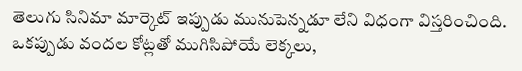తెలుగు సినిమా మార్కెట్ ఇప్పుడు మునుపెన్నడూ లేని విధంగా విస్తరించింది. ఒకప్పుడు వందల కోట్లతో ముగిసిపోయే లెక్కలు,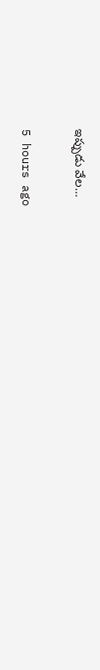ఇప్పుడు వేల…

5 hours ago